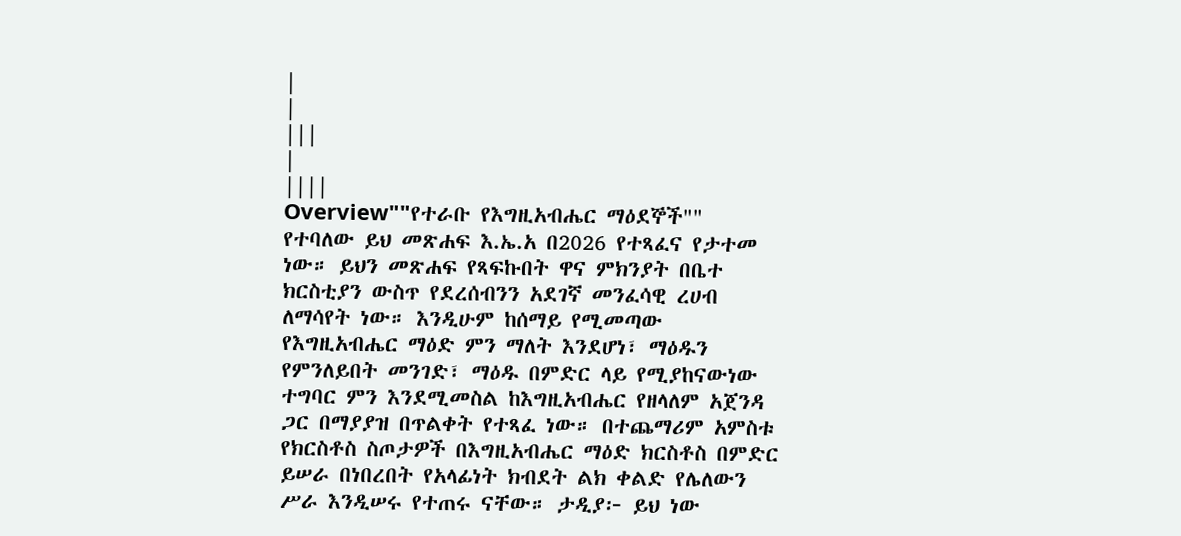|
|
|||
|
||||
Overview""የተራቡ የእግዚአብሔር ማዕደኞች"" የተባለው ይህ መጽሐፍ እ.ኤ.አ በ2026 የተጻፈና የታተመ ነው። ይህን መጽሐፍ የጻፍኩበት ዋና ምክንያት በቤተ ክርስቲያን ውስጥ የደረሰብንን አደገኛ መንፈሳዊ ረሀብ ለማሳየት ነው። እንዲሁም ከሰማይ የሚመጣው የእግዚአብሔር ማዕድ ምን ማለት እንደሆነ፣ ማዕዱን የምንለይበት መንገድ፣ ማዕዱ በምድር ላይ የሚያከናውነው ተግባር ምን እንደሚመስል ከእግዚአብሔር የዘላለም አጀንዳ ጋር በማያያዝ በጥልቀት የተጻፈ ነው። በተጨማሪም አምስቱ የክርስቶስ ስጦታዎች በእግዚአብሔር ማዕድ ክርስቶስ በምድር ይሠራ በነበረበት የአላፊነት ክብደት ልክ ቀልድ የሌለውን ሥራ እንዲሠሩ የተጠሩ ናቸው። ታዲያ፦ ይህ ነው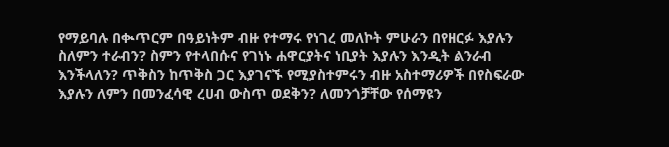የማይባሉ በቊጥርም በዓይነትም ብዙ የተማሩ የነገረ መለኮት ምሁራን በየዘርፉ እያሉን ስለምን ተራብን? ስምን የተላበሱና የገነኑ ሐዋርያትና ነቢያት እያሉን እንዲት ልንራብ እንችላለን? ጥቅስን ከጥቅስ ጋር እያገናኙ የሚያስተምሩን ብዙ አስተማሪዎች በየስፍራው እያሉን ለምን በመንፈሳዊ ረሀብ ውስጥ ወደቅን? ለመንጎቻቸው የሰማዩን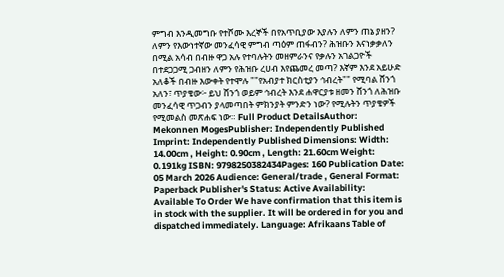ምግብ እንዲመግቡ የተሾሙ እረኞች በየአጥቢያው እያሉን ለምን ጠኔ ያዘን? ለምን የእውነተኛው መንፈሳዊ ምግብ ጣዕም ጠፋብን? ሕዝቡን እናነቃቃለን በሚል አሳብ በብዙ ዋጋ አሉ የተባሉትን መዘምራንና የቃሉን አገልጋዮች በተደጋጋሚ ጋብዘን ለምን የሕዝቡ ረሀብ እየጨመረ መጣ? እኛም እንደ አይሁድ አለቆች በብዙ እውቀት የተሞሉ ""የአብያተ ክርስቲያን ኅብረት"" የሚባል ሸንጎ አለን፣ ጥያቄው፦ ይህ ሸንጎ ወይም ኅብረት እንደ ሐዋርያቱ ዘመን ሸንጎ ለሕዝቡ መንፈሳዊ ጥጋብን ያላመጣበት ምክንያት ምንድን ነው? የሚሉትን ጥያቄዎች የሚመልስ መጽሐፍ ነው። Full Product DetailsAuthor: Mekonnen MogesPublisher: Independently Published Imprint: Independently Published Dimensions: Width: 14.00cm , Height: 0.90cm , Length: 21.60cm Weight: 0.191kg ISBN: 9798250382434Pages: 160 Publication Date: 05 March 2026 Audience: General/trade , General Format: Paperback Publisher's Status: Active Availability: Available To Order We have confirmation that this item is in stock with the supplier. It will be ordered in for you and dispatched immediately. Language: Afrikaans Table of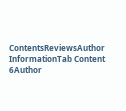ContentsReviewsAuthor InformationTab Content 6Author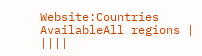Website:Countries AvailableAll regions |
||||